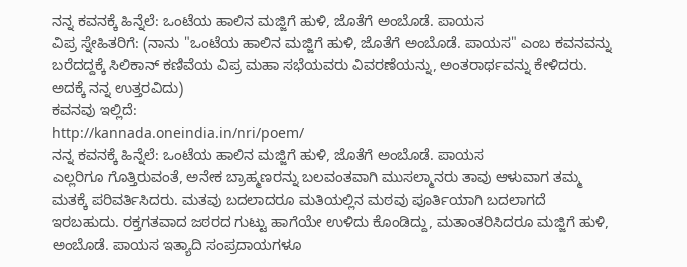ನನ್ನ ಕವನಕ್ಕೆ ಹಿನ್ನೆಲೆ: ಒಂಟೆಯ ಹಾಲಿನ ಮಜ್ಜಿಗೆ ಹುಳಿ, ಜೊತೆಗೆ ಅಂಬೊಡೆ. ಪಾಯಸ
ವಿಪ್ರ ಸ್ನೇಹಿತರಿಗೆ: (ನಾನು "ಒಂಟೆಯ ಹಾಲಿನ ಮಜ್ಜಿಗೆ ಹುಳಿ, ಜೊತೆಗೆ ಅಂಬೊಡೆ. ಪಾಯಸ" ಎಂಬ ಕವನವನ್ನು ಬರೆದದ್ದಕ್ಕೆ ಸಿಲಿಕಾನ್ ಕಣಿವೆಯ ವಿಪ್ರ ಮಹಾ ಸಭೆಯವರು ವಿವರಣೆಯನ್ನು, ಅಂತರಾರ್ಥವನ್ನು ಕೇಳಿದರು. ಅದಕ್ಕೆ ನನ್ನ ಉತ್ತರವಿದು)
ಕವನವು ಇಲ್ಲಿದೆ:
http://kannada.oneindia.in/nri/poem/
ನನ್ನ ಕವನಕ್ಕೆ ಹಿನ್ನೆಲೆ: ಒಂಟೆಯ ಹಾಲಿನ ಮಜ್ಜಿಗೆ ಹುಳಿ, ಜೊತೆಗೆ ಅಂಬೊಡೆ. ಪಾಯಸ
ಎಲ್ಲರಿಗೂ ಗೊತ್ತಿರುವಂತೆ, ಅನೇಕ ಬ್ರಾಹ್ಮಣರನ್ನು ಬಲವಂತವಾಗಿ ಮುಸಲ್ಮಾನರು ತಾವು ಆಳುವಾಗ ತಮ್ಮ ಮತಕ್ಕೆ ಪರಿವರ್ತಿಸಿದರು. ಮತವು ಬದಲಾದರೂ ಮತಿಯಲ್ಲಿನ ಮಠವು ಪೂರ್ತಿಯಾಗಿ ಬದಲಾಗದೆ ಇರಬಹುದು. ರಕ್ತಗತವಾದ ಜಠರದ ಗುಟ್ಟು ಹಾಗೆಯೇ ಉಳಿದು ಕೊಂಡಿದ್ದು, ಮತಾಂತರಿಸಿದರೂ ಮಜ್ಜಿಗೆ ಹುಳಿ, ಅಂಬೊಡೆ. ಪಾಯಸ ಇತ್ಯಾದಿ ಸಂಪ್ರದಾಯಗಳೂ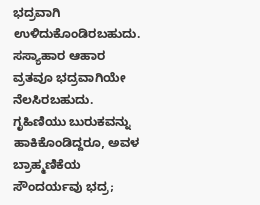ಭದ್ರವಾಗಿ ಉಳಿದುಕೊಂಡಿರಬಹುದು. ಸಸ್ಯಾಹಾರ ಆಹಾರ ವ್ರತವೂ ಭದ್ರವಾಗಿಯೇ ನೆಲಸಿರಬಹುದು.
ಗೃಹಿಣಿಯು ಬುರುಕವನ್ನು ಹಾಕಿಕೊಂಡಿದ್ದರೂ, ಅವಳ ಬ್ರಾಹ್ಮಣಿಕೆಯ ಸೌಂದರ್ಯವು ಭದ್ರ;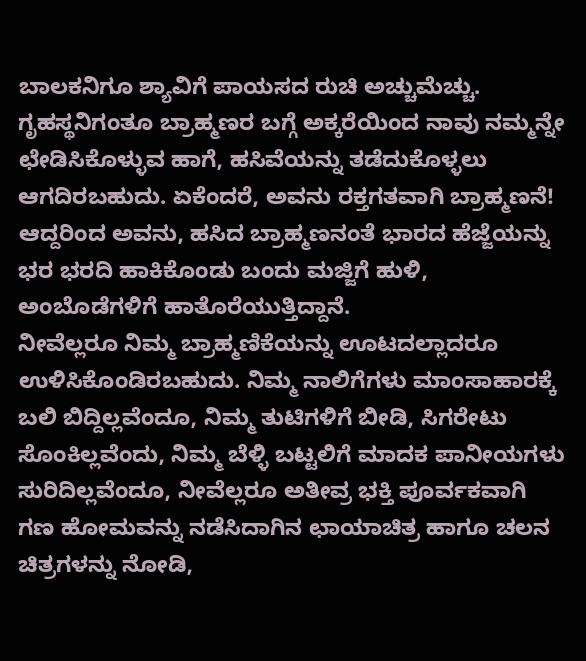ಬಾಲಕನಿಗೂ ಶ್ಯಾವಿಗೆ ಪಾಯಸದ ರುಚಿ ಅಚ್ಚುಮೆಚ್ಚು. ಗೃಹಸ್ಥನಿಗಂತೂ ಬ್ರಾಹ್ಮಣರ ಬಗ್ಗೆ ಅಕ್ಕರೆಯಿಂದ ನಾವು ನಮ್ಮನ್ನೇ ಛೇಡಿಸಿಕೊಳ್ಳುವ ಹಾಗೆ, ಹಸಿವೆಯನ್ನು ತಡೆದುಕೊಳ್ಳಲು ಆಗದಿರಬಹುದು. ಏಕೆಂದರೆ, ಅವನು ರಕ್ತಗತವಾಗಿ ಬ್ರಾಹ್ಮಣನೆ! ಆದ್ದರಿಂದ ಅವನು, ಹಸಿದ ಬ್ರಾಹ್ಮಣನಂತೆ ಭಾರದ ಹೆಜ್ಜೆಯನ್ನು ಭರ ಭರದಿ ಹಾಕಿಕೊಂಡು ಬಂದು ಮಜ್ಜಿಗೆ ಹುಳಿ, ಅಂಬೊಡೆಗಳಿಗೆ ಹಾತೊರೆಯುತ್ತಿದ್ದಾನೆ.
ನೀವೆಲ್ಲರೂ ನಿಮ್ಮ ಬ್ರಾಹ್ಮಣಿಕೆಯನ್ನು ಊಟದಲ್ಲಾದರೂ ಉಳಿಸಿಕೊಂಡಿರಬಹುದು. ನಿಮ್ಮ ನಾಲಿಗೆಗಳು ಮಾಂಸಾಹಾರಕ್ಕೆ ಬಲಿ ಬಿದ್ದಿಲ್ಲವೆಂದೂ, ನಿಮ್ಮ ತುಟಿಗಳಿಗೆ ಬೀಡಿ, ಸಿಗರೇಟು ಸೊಂಕಿಲ್ಲವೆಂದು, ನಿಮ್ಮ ಬೆಳ್ಳಿ ಬಟ್ಟಲಿಗೆ ಮಾದಕ ಪಾನೀಯಗಳು ಸುರಿದಿಲ್ಲವೆಂದೂ, ನೀವೆಲ್ಲರೂ ಅತೀವ್ರ ಭಕ್ತಿ ಪೂರ್ವಕವಾಗಿ ಗಣ ಹೋಮವನ್ನು ನಡೆಸಿದಾಗಿನ ಛಾಯಾಚಿತ್ರ ಹಾಗೂ ಚಲನ ಚಿತ್ರಗಳನ್ನು ನೋಡಿ,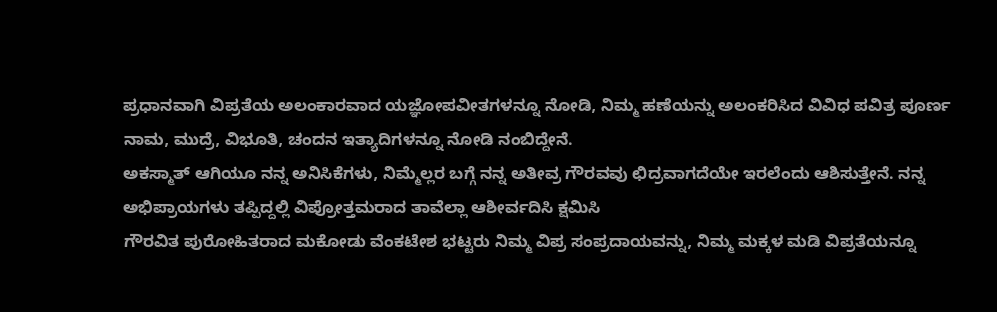ಪ್ರಧಾನವಾಗಿ ವಿಪ್ರತೆಯ ಅಲಂಕಾರವಾದ ಯಜ್ಞೋಪವೀತಗಳನ್ನೂ ನೋಡಿ, ನಿಮ್ಮ ಹಣೆಯನ್ನು ಅಲಂಕರಿಸಿದ ವಿವಿಧ ಪವಿತ್ರ ಪೂರ್ಣ ನಾಮ, ಮುದ್ರೆ, ವಿಭೂತಿ, ಚಂದನ ಇತ್ಯಾದಿಗಳನ್ನೂ ನೋಡಿ ನಂಬಿದ್ದೇನೆ.
ಅಕಸ್ಮಾತ್ ಆಗಿಯೂ ನನ್ನ ಅನಿಸಿಕೆಗಳು, ನಿಮ್ಮೆಲ್ಲರ ಬಗ್ಗೆ ನನ್ನ ಅತೀವ್ರ ಗೌರವವು ಛಿದ್ರವಾಗದೆಯೇ ಇರಲೆಂದು ಆಶಿಸುತ್ತೇನೆ. ನನ್ನ ಅಭಿಪ್ರಾಯಗಳು ತಪ್ಪಿದ್ದಲ್ಲಿ ವಿಪ್ರೋತ್ತಮರಾದ ತಾವೆಲ್ಲಾ ಆಶೀರ್ವದಿಸಿ ಕ್ಷಮಿಸಿ
ಗೌರವಿತ ಪುರೋಹಿತರಾದ ಮಕೋಡು ವೆಂಕಟೇಶ ಭಟ್ಟರು ನಿಮ್ಮ ವಿಪ್ರ ಸಂಪ್ರದಾಯವನ್ನು, ನಿಮ್ಮ ಮಕ್ಕಳ ಮಡಿ ವಿಪ್ರತೆಯನ್ನೂ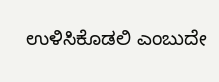ಉಳಿಸಿಕೊಡಲಿ ಎಂಬುದೇ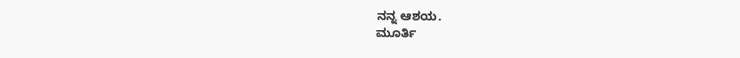ನನ್ನ ಆಶಯ.
ಮೂರ್ತಿ